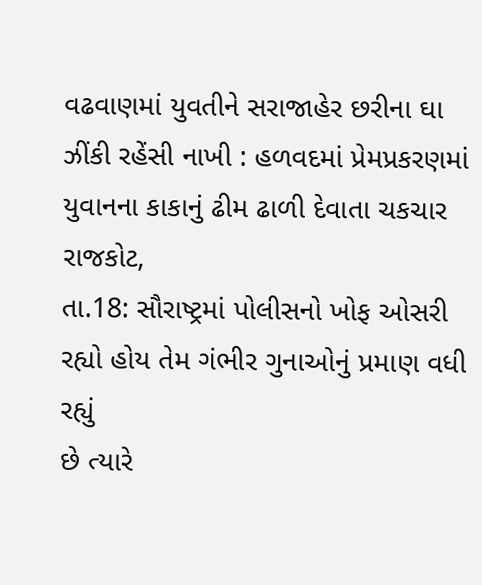વઢવાણમાં યુવતીને સરાજાહેર છરીના ઘા ઝીંકી રહેંસી નાખી : હળવદમાં પ્રેમપ્રકરણમાં યુવાનના કાકાનું ઢીમ ઢાળી દેવાતા ચકચાર
રાજકોટ,
તા.18: સૌરાષ્ટ્રમાં પોલીસનો ખોફ ઓસરી રહ્યો હોય તેમ ગંભીર ગુનાઓનું પ્રમાણ વધી રહ્યું
છે ત્યારે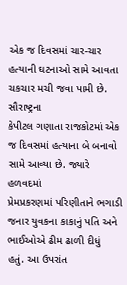એક જ દિવસમાં ચાર-ચાર હત્યાની ઘટનાઓ સામે આવતા ચકચાર મચી જવા પામી છે. સૌરાષ્ટ્રના
કેપીટલ ગણાતા રાજકોટમાં એક જ દિવસમાં હત્યાના બે બનાવો સામે આવ્યા છે. જ્યારે હળવદમાં
પ્રેમપ્રકરણમાં પરિણીતાને ભગાડી જનાર યુવકના કાકાનું પતિ અને ભાઈઓએ ઢીમ ઢાળી દીધું
હતું. આ ઉપરાંત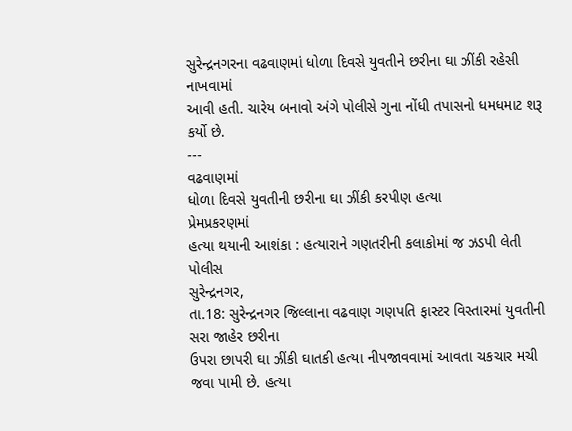સુરેન્દ્રનગરના વઢવાણમાં ધોળા દિવસે યુવતીને છરીના ઘા ઝીંકી રહેસી નાખવામાં
આવી હતી. ચારેય બનાવો અંગે પોલીસે ગુના નોંધી તપાસનો ધમધમાટ શરૂ કર્યો છે.
---
વઢવાણમાં
ધોળા દિવસે યુવતીની છરીના ઘા ઝીંકી કરપીણ હત્યા
પ્રેમપ્રકરણમાં
હત્યા થયાની આશંકા : હત્યારાને ગણતરીની કલાકોમાં જ ઝડપી લેતી પોલીસ
સુરેન્દ્રનગર,
તા.18: સુરેન્દ્રનગર જિલ્લાના વઢવાણ ગણપતિ ફાસ્ટર વિસ્તારમાં યુવતીની સરા જાહેર છરીના
ઉપરા છાપરી ઘા ઝીંકી ઘાતકી હત્યા નીપજાવવામાં આવતા ચકચાર મચી જવા પામી છે. હત્યા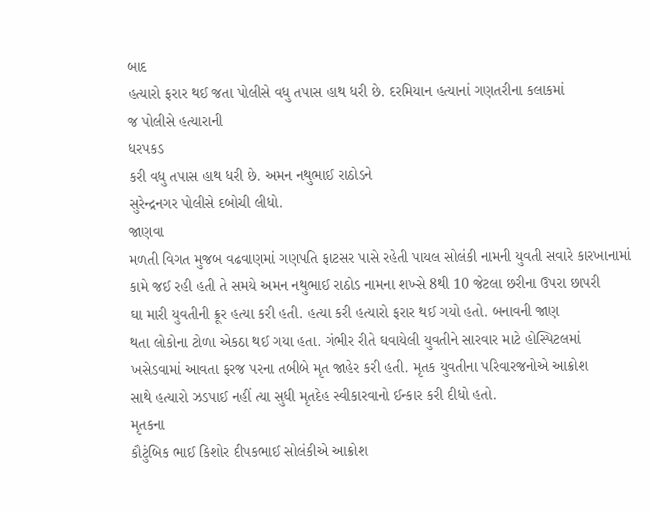બાદ
હત્યારો ફરાર થઈ જતા પોલીસે વધુ તપાસ હાથ ધરી છે. દરમિયાન હત્યાનાં ગણતરીના કલાકમાં
જ પોલીસે હત્યારાની
ધરપકડ
કરી વધુ તપાસ હાથ ધરી છે. અમન નથુભાઈ રાઠોડને
સુરેન્દ્રનગર પોલીસે દબોચી લીધો.
જાણવા
મળતી વિગત મુજબ વઢવાણમાં ગણપતિ ફાટસર પાસે રહેતી પાયલ સોલંકી નામની યુવતી સવારે કારખાનામાં
કામે જઈ રહી હતી તે સમયે અમન નથુભાઈ રાઠોડ નામના શખ્સે 8થી 10 જેટલા છરીના ઉપરા છાપરી
ઘા મારી યુવતીની ક્રૂર હત્યા કરી હતી. હત્યા કરી હત્યારો ફરાર થઈ ગયો હતો. બનાવની જાણ
થતા લોકોના ટોળા એકઠા થઈ ગયા હતા. ગંભીર રીતે ઘવાયેલી યુવતીને સારવાર માટે હોસ્પિટલમાં
ખસેડવામાં આવતા ફરજ પરના તબીબે મૃત જાહેર કરી હતી. મૃતક યુવતીના પરિવારજનોએ આક્રોશ
સાથે હત્યારો ઝડપાઈ નહીં ત્યા સુધી મૃતદેહ સ્વીકારવાનો ઈન્કાર કરી દીધો હતો.
મૃતકના
કૌટુંબિક ભાઈ કિશોર દીપકભાઈ સોલંકીએ આક્રોશ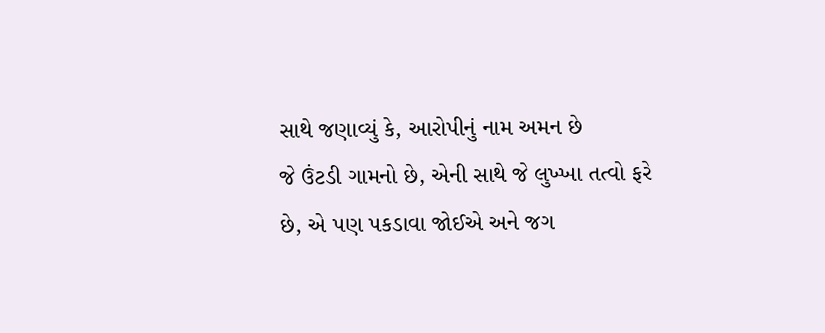સાથે જણાવ્યું કે, આરોપીનું નામ અમન છે
જે ઉંટડી ગામનો છે, એની સાથે જે લુખ્ખા તત્વો ફરે છે, એ પણ પકડાવા જોઈએ અને જગ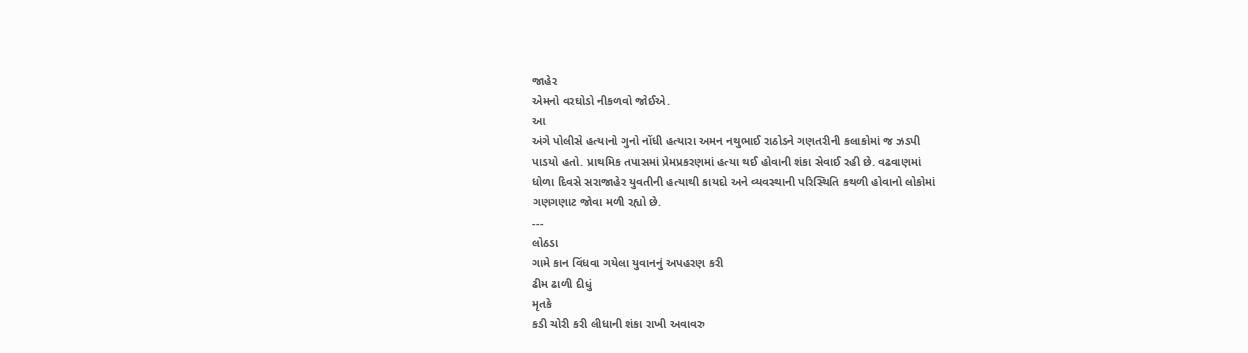જાહેર
એમનો વરઘોડો નીકળવો જોઈએ.
આ
અંગે પોલીસે હત્યાનો ગુનો નોંધી હત્યારા અમન નથુભાઈ રાઠોડને ગણતરીની કલાકોમાં જ ઝડપી
પાડયો હતો. પ્રાથમિક તપાસમાં પ્રેમપ્રકરણમાં હત્યા થઈ હોવાની શંકા સેવાઈ રહી છે. વઢવાણમાં
ધોળા દિવસે સરાજાહેર યુવતીની હત્યાથી કાયદો અને વ્યવસ્થાની પરિસ્થિતિ કથળી હોવાનો લોકોમાં
ગણગણાટ જોવા મળી રહ્યો છે.
---
લોઠડા
ગામે કાન વિંધવા ગયેલા યુવાનનું અપહરણ કરી
ઢીમ ઢાળી દીધું
મૃતકે
કડી ચોરી કરી લીધાની શંકા રાખી અવાવરુ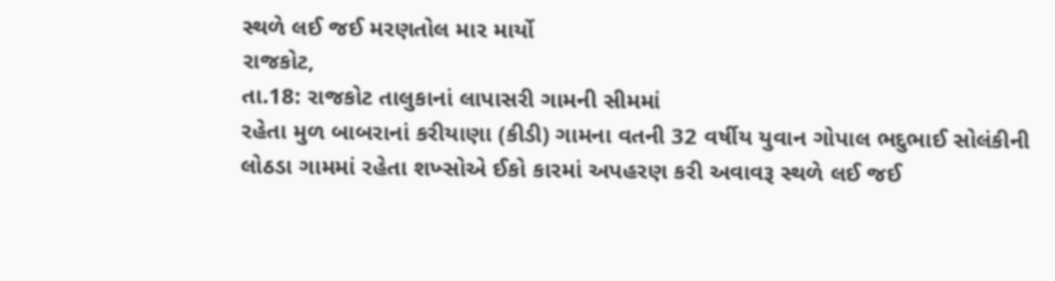સ્થળે લઈ જઈ મરણતોલ માર માર્યો
રાજકોટ,
તા.18: રાજકોટ તાલુકાનાં લાપાસરી ગામની સીમમાં
રહેતા મુળ બાબરાનાં કરીયાણા (કીડી) ગામના વતની 32 વર્ષીય યુવાન ગોપાલ ભદુભાઈ સોલંકીની
લોઠડા ગામમાં રહેતા શખ્સોએ ઈકો કારમાં અપહરણ કરી અવાવરૂ સ્થળે લઈ જઈ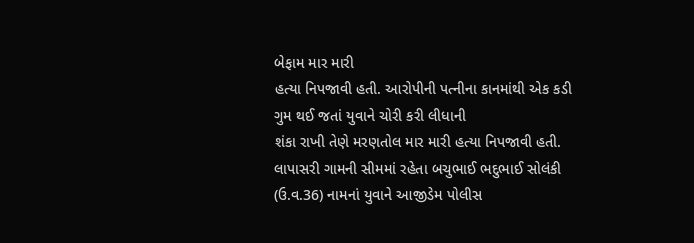બેફામ માર મારી
હત્યા નિપજાવી હતી. આરોપીની પત્નીના કાનમાંથી એક કડી ગુમ થઈ જતાં યુવાને ચોરી કરી લીધાની
શંકા રાખી તેણે મરણતોલ માર મારી હત્યા નિપજાવી હતી. લાપાસરી ગામની સીમમાં રહેતા બચુભાઈ ભદુભાઈ સોલંકી
(ઉ.વ.36) નામનાં યુવાને આજીડેમ પોલીસ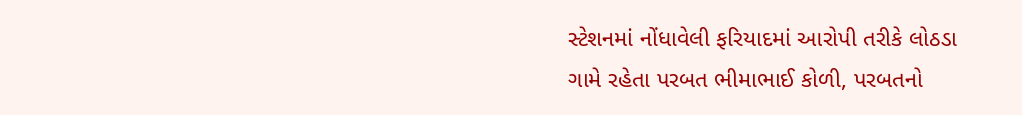સ્ટેશનમાં નોંધાવેલી ફરિયાદમાં આરોપી તરીકે લોઠડા
ગામે રહેતા પરબત ભીમાભાઈ કોળી, પરબતનો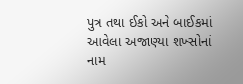પુત્ર તથા ઈકો અને બાઈકમાં આવેલા અજાણ્યા શખ્સોનાં
નામ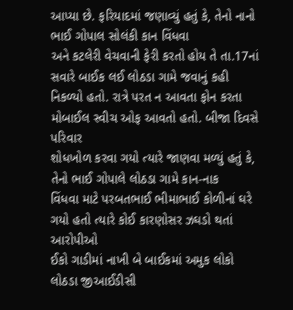આપ્યા છે. ફરિયાદમાં જણાવ્યું હતું કે, તેનો નાનો ભાઈ ગોપાલ સોલંકી કાન વિંધવા
અને કટલેરી વેચવાની ફેરી કરતો હોય તે તા.17નાં સવારે બાઈક લઈ લોઠડા ગામે જવાનું કહી
નિકળ્યો હતો. રાત્રે પરત ન આવતા ફોન કરતા મોબાઈલ સ્વીચ ઓફ આવતો હતો. બીજા દિવસે પરિવાર
શોધખોળ કરવા ગયો ત્યારે જાણવા મળ્યું હતું કે, તેનો ભાઈ ગોપાલે લોઠડા ગામે કાન-નાક
વિંધવા માટે પરબતભાઈ ભીમાભાઈ કોળીનાં ઘરે ગયો હતો ત્યારે કોઈ કારણોસર ઝઘડો થતાં આરોપીઓ
ઈકો ગાડીમાં નાખી બે બાઈકમાં અમુક લોકો લોઠડા જીઆઈડીસી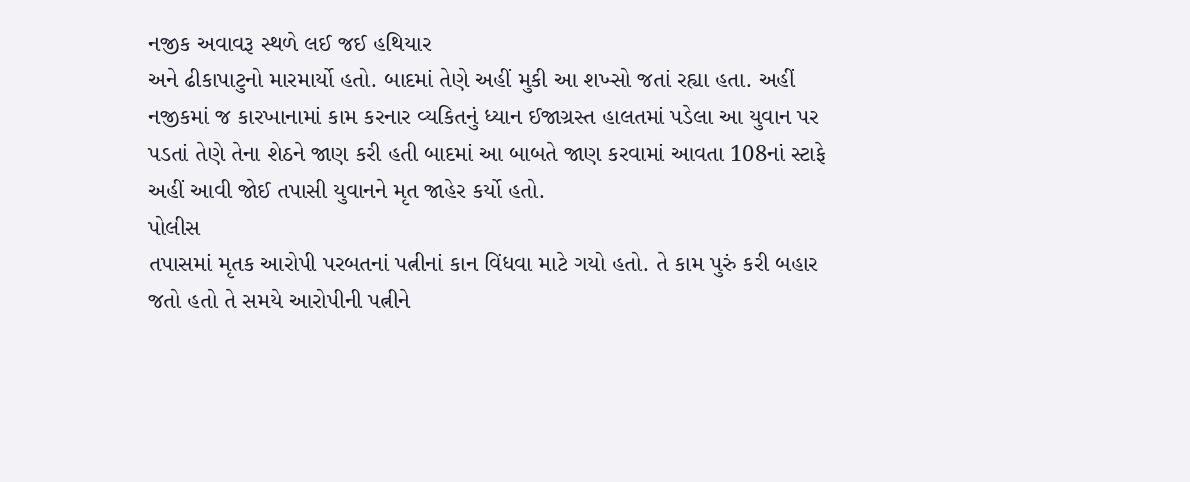નજીક અવાવરૂ સ્થળે લઈ જઈ હથિયાર
અને ઢીકાપાટુનો મારમાર્યો હતો. બાદમાં તેણે અહીં મુકી આ શખ્સો જતાં રહ્યા હતા. અહીં
નજીકમાં જ કારખાનામાં કામ કરનાર વ્યકિતનું ધ્યાન ઈજાગ્રસ્ત હાલતમાં પડેલા આ યુવાન પર
પડતાં તેણે તેના શેઠને જાણ કરી હતી બાદમાં આ બાબતે જાણ કરવામાં આવતા 108નાં સ્ટાફે
અહીં આવી જોઈ તપાસી યુવાનને મૃત જાહેર કર્યો હતો.
પોલીસ
તપાસમાં મૃતક આરોપી પરબતનાં પત્નીનાં કાન વિંધવા માટે ગયો હતો. તે કામ પુરું કરી બહાર
જતો હતો તે સમયે આરોપીની પત્નીને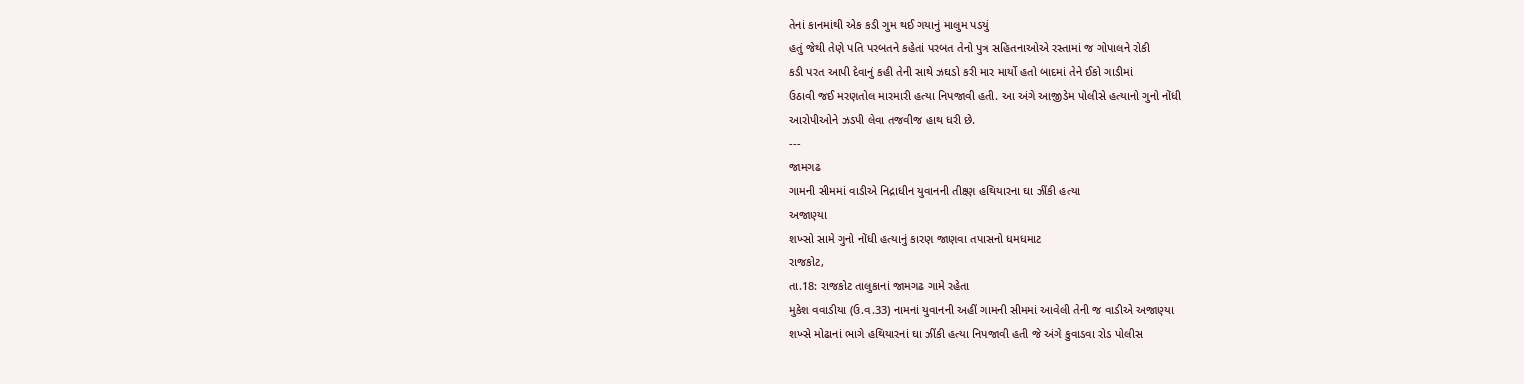તેનાં કાનમાંથી એક કડી ગુમ થઈ ગયાનું માલુમ પડયું
હતું જેથી તેણે પતિ પરબતને કહેતાં પરબત તેનો પુત્ર સહિતનાઓએ રસ્તામાં જ ગોપાલને રોકી
કડી પરત આપી દેવાનું કહી તેની સાથે ઝઘડો કરી માર માર્યો હતો બાદમાં તેને ઈકો ગાડીમાં
ઉઠાવી જઈ મરણતોલ મારમારી હત્યા નિપજાવી હતી. આ અંગે આજીડેમ પોલીસે હત્યાનો ગુનો નોંધી
આરોપીઓને ઝડપી લેવા તજવીજ હાથ ધરી છે.
---
જામગઢ
ગામની સીમમાં વાડીએ નિદ્રાધીન યુવાનની તીક્ષ્ણ હથિયારના ઘા ઝીંકી હત્યા
અજાણ્યા
શખ્સો સામે ગુનો નોંધી હત્યાનું કારણ જાણવા તપાસનો ધમધમાટ
રાજકોટ,
તા.18: રાજકોટ તાલુકાનાં જામગઢ ગામે રહેતા
મુકેશ વવાડીયા (ઉ.વ.33) નામનાં યુવાનની અહીં ગામની સીમમાં આવેલી તેની જ વાડીએ અજાણ્યા
શખ્સે મોઢાનાં ભાગે હથિયારનાં ઘા ઝીંકી હત્યા નિપજાવી હતી જે અંગે કુવાડવા રોડ પોલીસ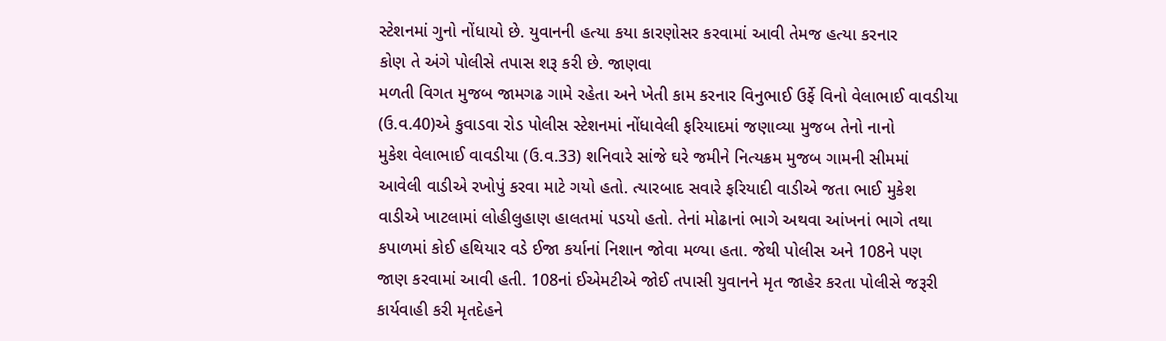સ્ટેશનમાં ગુનો નોંધાયો છે. યુવાનની હત્યા કયા કારણોસર કરવામાં આવી તેમજ હત્યા કરનાર
કોણ તે અંગે પોલીસે તપાસ શરૂ કરી છે. જાણવા
મળતી વિગત મુજબ જામગઢ ગામે રહેતા અને ખેતી કામ કરનાર વિનુભાઈ ઉર્ફે વિનો વેલાભાઈ વાવડીયા
(ઉ.વ.40)એ કુવાડવા રોડ પોલીસ સ્ટેશનમાં નોંધાવેલી ફરિયાદમાં જણાવ્યા મુજબ તેનો નાનો
મુકેશ વેલાભાઈ વાવડીયા (ઉ.વ.33) શનિવારે સાંજે ઘરે જમીને નિત્યક્રમ મુજબ ગામની સીમમાં
આવેલી વાડીએ રખોપું કરવા માટે ગયો હતો. ત્યારબાદ સવારે ફરિયાદી વાડીએ જતા ભાઈ મુકેશ
વાડીએ ખાટલામાં લોહીલુહાણ હાલતમાં પડયો હતો. તેનાં મોઢાનાં ભાગે અથવા આંખનાં ભાગે તથા
કપાળમાં કોઈ હથિયાર વડે ઈજા કર્યાનાં નિશાન જોવા મળ્યા હતા. જેથી પોલીસ અને 108ને પણ
જાણ કરવામાં આવી હતી. 108નાં ઈએમટીએ જોઈ તપાસી યુવાનને મૃત જાહેર કરતા પોલીસે જરૂરી
કાર્યવાહી કરી મૃતદેહને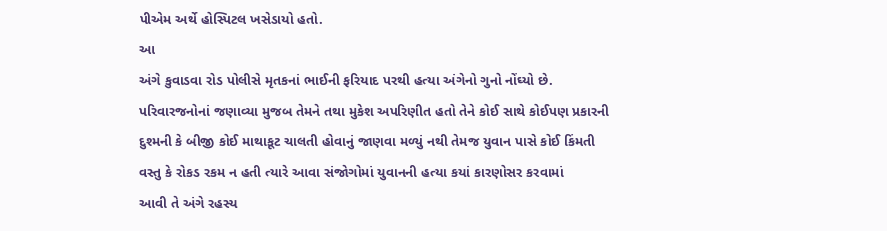પીએમ અર્થે હોસ્પિટલ ખસેડાયો હતો.
આ
અંગે કુવાડવા રોડ પોલીસે મૃતકનાં ભાઈની ફરિયાદ પરથી હત્યા અંગેનો ગુનો નોંઘ્યો છે.
પરિવારજનોનાં જણાવ્યા મુજબ તેમને તથા મુકેશ અપરિણીત હતો તેને કોઈ સાથે કોઈપણ પ્રકારની
દુશ્મની કે બીજી કોઈ માથાકૂટ ચાલતી હોવાનું જાણવા મળ્યું નથી તેમજ યુવાન પાસે કોઈ કિંમતી
વસ્તુ કે રોકડ રકમ ન હતી ત્યારે આવા સંજોગોમાં યુવાનની હત્યા કયાં કારણોસર કરવામાં
આવી તે અંગે રહસ્ય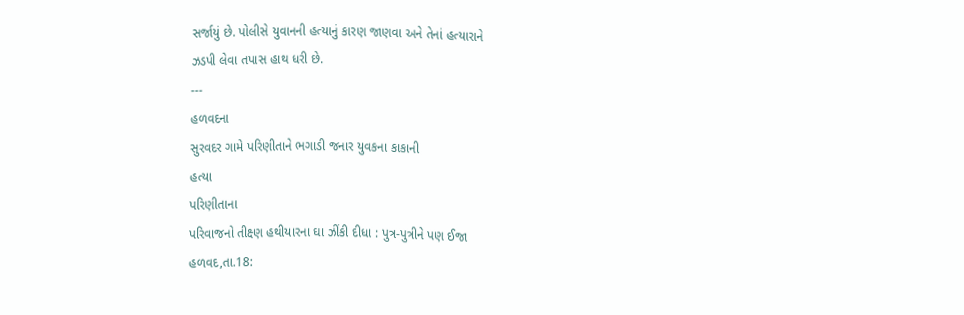સર્જાયું છે. પોલીસે યુવાનની હત્યાનું કારણ જાણવા અને તેનાં હત્યારાને
ઝડપી લેવા તપાસ હાથ ધરી છે.
---
હળવદના
સુરવદર ગામે પરિણીતાને ભગાડી જનાર યુવકના કાકાની
હત્યા
પરિણીતાના
પરિવાજનો તીક્ષ્ણ હથીયારના ઘા ઝીંકી દીધા : પુત્ર-પુત્રીને પણ ઈજા
હળવદ,તા.18: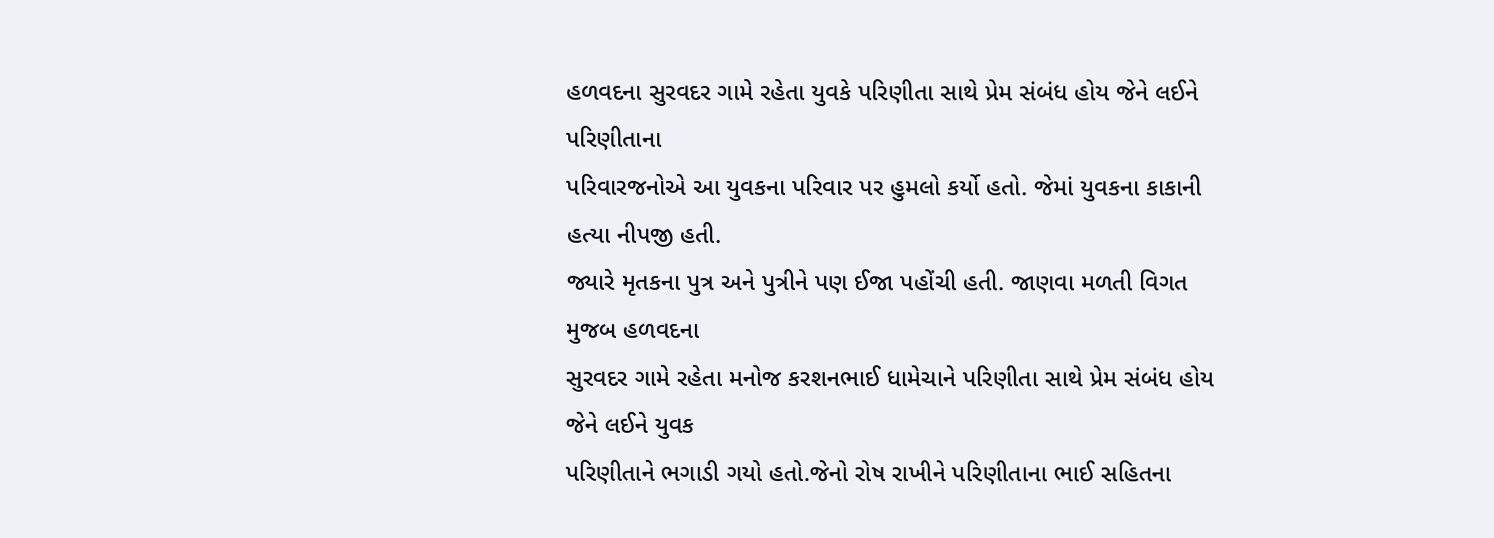હળવદના સુરવદર ગામે રહેતા યુવકે પરિણીતા સાથે પ્રેમ સંબંધ હોય જેને લઈને પરિણીતાના
પરિવારજનોએ આ યુવકના પરિવાર પર હુમલો કર્યો હતો. જેમાં યુવકના કાકાની હત્યા નીપજી હતી.
જ્યારે મૃતકના પુત્ર અને પુત્રીને પણ ઈજા પહોંચી હતી. જાણવા મળતી વિગત મુજબ હળવદના
સુરવદર ગામે રહેતા મનોજ કરશનભાઈ ધામેચાને પરિણીતા સાથે પ્રેમ સંબંધ હોય જેને લઈને યુવક
પરિણીતાને ભગાડી ગયો હતો.જેનો રોષ રાખીને પરિણીતાના ભાઈ સહિતના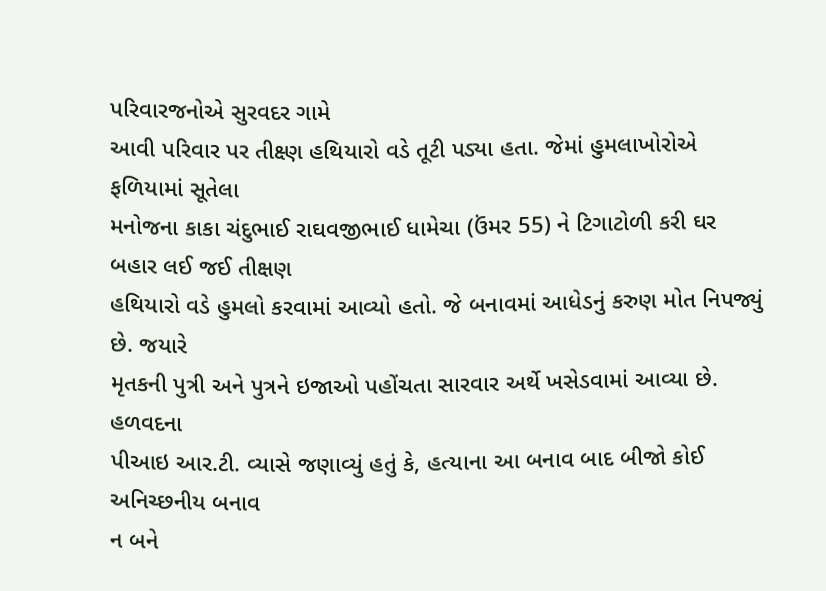પરિવારજનોએ સુરવદર ગામે
આવી પરિવાર પર તીક્ષ્ણ હથિયારો વડે તૂટી પડ્યા હતા. જેમાં હુમલાખોરોએ ફળિયામાં સૂતેલા
મનોજના કાકા ચંદુભાઈ રાઘવજીભાઈ ધામેચા (ઉંમર 55) ને ટિગાટોળી કરી ઘર બહાર લઈ જઈ તીક્ષણ
હથિયારો વડે હુમલો કરવામાં આવ્યો હતો. જે બનાવમાં આધેડનું કરુણ મોત નિપજ્યું છે. જયારે
મૃતકની પુત્રી અને પુત્રને ઇજાઓ પહોંચતા સારવાર અર્થે ખસેડવામાં આવ્યા છે.
હળવદના
પીઆઇ આર.ટી. વ્યાસે જણાવ્યું હતું કે, હત્યાના આ બનાવ બાદ બીજો કોઈ અનિચ્છનીય બનાવ
ન બને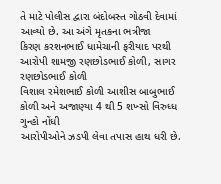તે માટે પોલીસ દ્વારા બંદોબસ્ત ગોઠવી દેવામાં આવ્યો છે. આ અંગે મૃતકના ભત્રીજા
કિરણ કરશનભાઈ ધામેચાની ફરીયાદ પરથી આરોપી શામજી રણછોડભાઈ કોળી, સાગર રણછોડભાઈ કોળી
વિશાલ રમેશભાઈ કોળી આશીસ બાબુભાઈ કોળી અને અજાણ્યા 4 થી 5 શખ્સો વિરુધ્ધ ગુન્હો નોંધી
આરોપીઓને ઝડપી લેવા તપાસ હાથ ધરી છે.